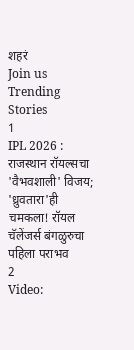शहरं
Join us
Trending Stories
1
IPL 2026 : राजस्थान रॉयल्सचा 'वैभवशाली' विजय; 'ध्रुवतारा'ही चमकला! रॉयल चॅलेंजर्स बंगळुरुचा पहिला पराभव
2
Video: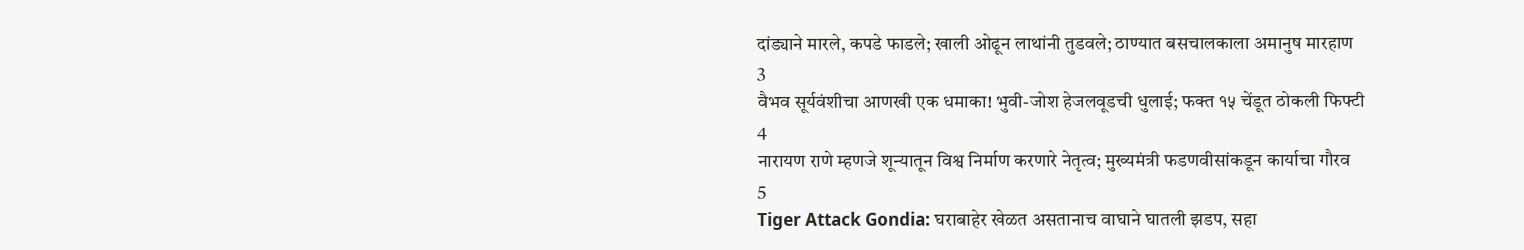दांड्याने मारले, कपडे फाडले; खाली ओढून लाथांनी तुडवले; ठाण्यात बसचालकाला अमानुष मारहाण
3
वैभव सूर्यवंशीचा आणखी एक धमाका! भुवी-जोश हेजलवूडची धुलाई; फक्त १५ चेंडूत ठोकली फिफ्टी
4
नारायण राणे म्हणजे शून्यातून विश्व निर्माण करणारे नेतृत्व; मुख्यमंत्री फडणवीसांकडून कार्याचा गौरव
5
Tiger Attack Gondia: घराबाहेर खेळत असतानाच वाघाने घातली झडप, सहा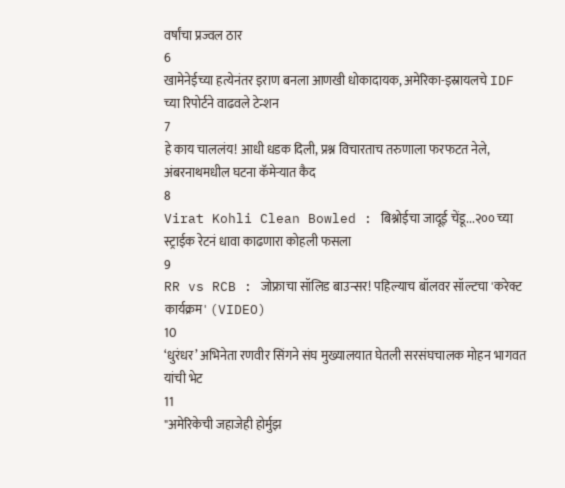वर्षांचा प्रज्वल ठार
6
खामेनेईच्या हत्येनंतर इराण बनला आणखी धोकादायक, अमेरिका-इस्रायलचे IDF च्या रिपोर्टने वाढवले टेन्शन
7
हे काय चाललंय! आधी धडक दिली, प्रश्न विचारताच तरुणाला फरफटत नेले, अंबरनाथमधील घटना कॅमेऱ्यात कैद
8
Virat Kohli Clean Bowled : बिश्नोईचा जादूई चेंडू...२०० च्या स्ट्राईक रेटनं धावा काढणारा कोहली फसला
9
RR vs RCB : जोफ्राचा सॉलिड बाउन्सर! पहिल्याच बॉलवर सॉल्टचा 'करेक्ट कार्यक्रम' (VIDEO)
10
‘धुरंधर’ अभिनेता रणवीर सिंगने संघ मुख्यालयात घेतली सरसंघचालक मोहन भागवत यांची भेट
11
"अमेरिकेची जहाजेही होर्मुझ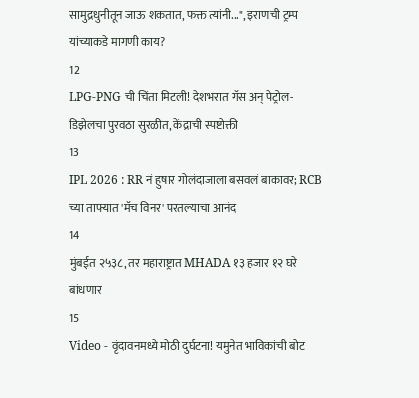सामुद्रधुनीतून जाऊ शकतात, फक्त त्यांनी...", इराणची ट्रम्प यांच्याकडे मागणी काय?
12
LPG-PNG ची चिंता मिटली! देशभरात गॅस अन् पेट्रोल-डिझेलचा पुरवठा सुरळीत, केंद्राची स्पष्टोक्ती
13
IPL 2026 : RR नं हुषार गोलंदाजाला बसवलं बाकावर; RCB च्या ताफ्यात 'मॅच विनर' परतल्याचा आनंद
14
मुंबईत २५३८, तर महाराष्ट्रात MHADA १३ हजार १२ घरे बांधणार
15
Video - वृंदावनमध्ये मोठी दुर्घटना! यमुनेत भाविकांची बोट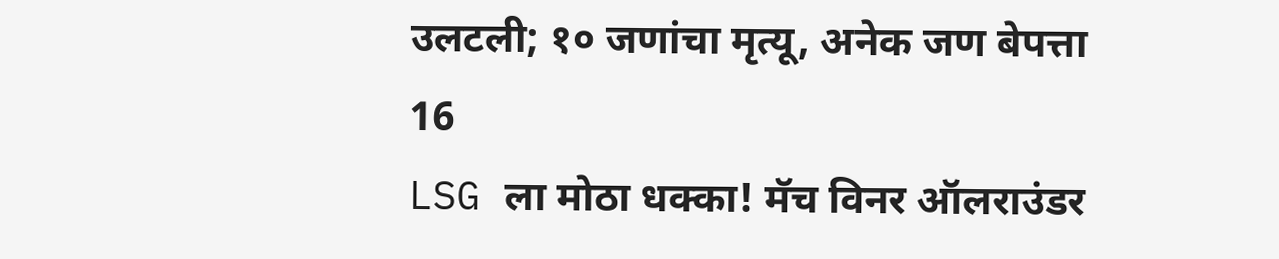उलटली; १० जणांचा मृत्यू, अनेक जण बेपत्ता
16
LSG ला मोठा धक्का! मॅच विनर ऑलराउंडर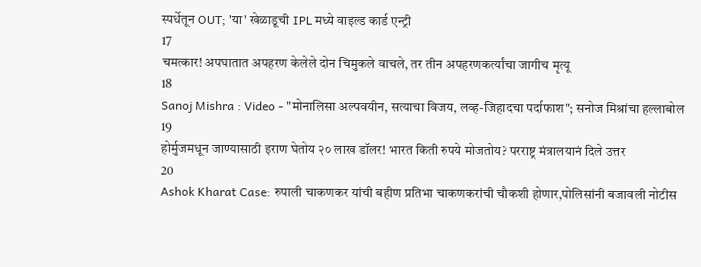स्पर्धेतून OUT; 'या' खेळाडूची IPL मध्ये वाइल्ड कार्ड एन्ट्री
17
चमत्कार! अपघातात अपहरण केलेले दोन चिमुकले वाचले, तर तीन अपहरणकर्त्यांचा जागीच मृत्यू
18
Sanoj Mishra : Video - "मोनालिसा अल्पवयीन, सत्याचा विजय, लव्ह-जिहादचा पर्दाफाश"; सनोज मिश्रांचा हल्लाबोल
19
होर्मुजमधून जाण्यासाठी इराण घेतोय २० लाख डॉलर! भारत किती रुपये मोजतोय? परराष्ट्र मंत्रालयानं दिले उत्तर
20
Ashok Kharat Case: रुपाली चाकणकर यांची बहीण प्रतिभा चाकणकरांची चौकशी होणार,पोलिसांनी बजावली नोटीस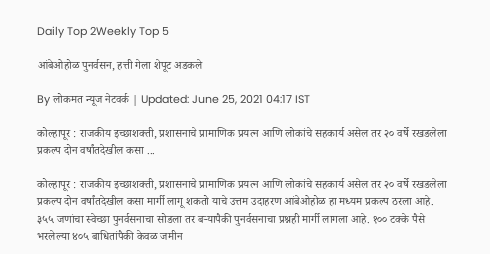Daily Top 2Weekly Top 5

आंबेओहोळ पुनर्वसन, हत्ती गेला शेपूट अडकले

By लोकमत न्यूज नेटवर्क | Updated: June 25, 2021 04:17 IST

कोल्हापूर : राजकीय इच्छाशक्ती, प्रशासनाचे प्रामाणिक प्रयत्न आणि लोकांचे सहकार्य असेल तर २० वर्षे रखडलेला प्रकल्प दोन वर्षांतदेखील कसा ...

कोल्हापूर : राजकीय इच्छाशक्ती, प्रशासनाचे प्रामाणिक प्रयत्न आणि लोकांचे सहकार्य असेल तर २० वर्षे रखडलेला प्रकल्प दोन वर्षांतदेखील कसा मार्गी लागू शकतो याचे उत्तम उदाहरण आंबेओहोळ हा मध्यम प्रकल्प ठरला आहे. ३५५ जणांचा स्वेच्छा पुनर्वसनाचा सोडला तर बऱ्यापैकी पुनर्वसनाचा प्रश्नही मार्गी लागला आहे. १०० टक्के पैसे भरलेल्या ४०५ बाधितांपैकी केवळ जमीन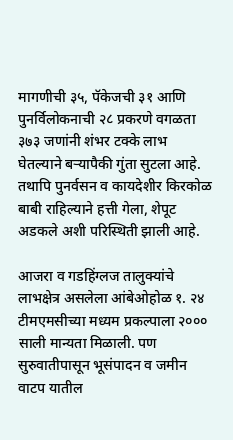मागणीची ३५, पॅकेजची ३१ आणि पुनर्विलोकनाची २८ प्रकरणे वगळता ३७३ जणांनी शंभर टक्के लाभ घेतल्याने बऱ्यापैकी गुंता सुटला आहे. तथापि पुनर्वसन व कायदेशीर किरकोळ बाबी राहिल्याने हत्ती गेला, शेपूट अडकले अशी परिस्थिती झाली आहे.

आजरा व गडहिंग्लज तालुक्यांचे लाभक्षेत्र असलेला आंबेओहोळ १. २४ टीमएमसीच्या मध्यम प्रकल्पाला २००० साली मान्यता मिळाली. पण सुरुवातीपासून भूसंपादन व जमीन वाटप यातील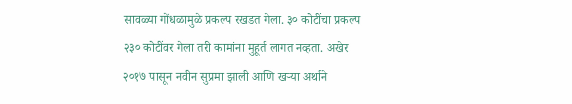सावळ्या गोंधळामुळे प्रकल्प रखडत गेला. ३० कोटींचा प्रकल्प २३० कोटींवर गेला तरी कामांना मुहूर्त लागत नव्हता. अखेर २०१७ पासून नवीन सुप्रमा झाली आणि खऱ्या अर्थाने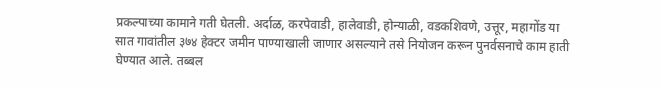प्रकल्पाच्या कामाने गती घेतली. अर्दाळ, करपेवाडी, हालेवाडी, होन्याळी, वडकशिवणे, उत्तूर, महागोंड या सात गावांतील ३७४ हेक्टर जमीन पाण्याखाली जाणार असल्याने तसे नियोजन करून पुनर्वसनाचे काम हाती घेण्यात आले. तब्बल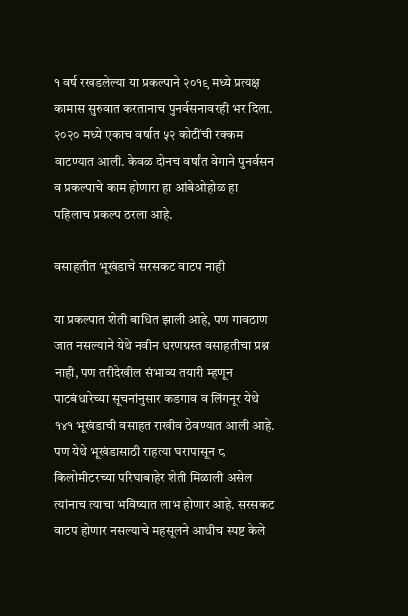१ वर्ष रखडलेल्या या प्रकल्पाने २०१९ मध्ये प्रत्यक्ष कामास सुरुवात करतानाच पुनर्वसनावरही भर दिला. २०२० मध्ये एकाच वर्षात ५२ कोटींची रक्कम वाटण्यात आली. केवळ दोनच वर्षांत वेगाने पुनर्वसन व प्रकल्पाचे काम होणारा हा आंबेओहोळ हा पहिलाच प्रकल्प ठरला आहे.

वसाहतीत भूखंडाचे सरसकट वाटप नाही

या प्रकल्पात शेती बाधित झाली आहे, पण गावठाण जात नसल्याने येथे नवीन धरणग्रस्त वसाहतीचा प्रश्न नाही, पण तरीदेखील संभाव्य तयारी म्हणून पाटबंधारेच्या सूचनांनुसार कडगाव व लिंगनूर येथे १४१ भूखंडाची वसाहत राखीव ठेवण्यात आली आहे. पण येथे भूखंडासाठी राहत्या घरापासून ८ किलोमीटरच्या परिघाबाहेर शेती मिळाली असेल त्यांनाच त्याचा भविष्यात लाभ होणार आहे. सरसकट वाटप होणार नसल्याचे महसूलने आधीच स्पष्ट केले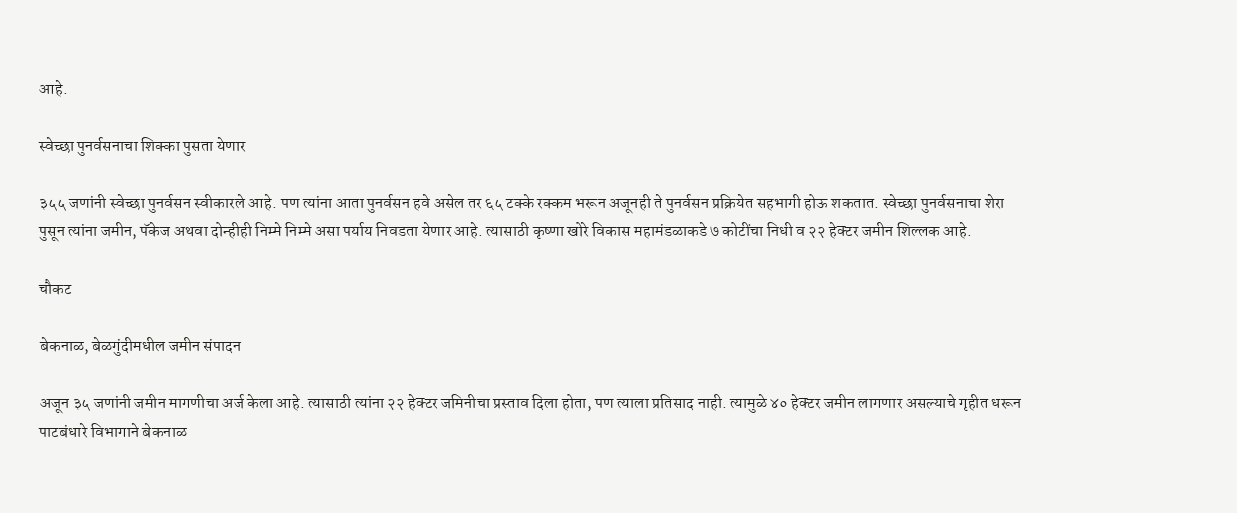आहे.

स्वेच्छा पुनर्वसनाचा शिक्का पुसता येणार

३५५ जणांनी स्वेच्छा पुनर्वसन स्वीकारले आहे. पण त्यांना आता पुनर्वसन हवे असेल तर ६५ टक्के रक्कम भरून अजूनही ते पुनर्वसन प्रक्रियेत सहभागी होऊ शकतात. स्वेच्छा पुनर्वसनाचा शेरा पुसून त्यांना जमीन, पॅकेज अथवा दोन्हीही निम्मे निम्मे असा पर्याय निवडता येणार आहे. त्यासाठी कृष्णा खोरे विकास महामंडळाकडे ७ कोटींचा निधी व २२ हेक्टर जमीन शिल्लक आहे.

चौकट

बेकनाळ, बेळगुंदीमधील जमीन संपादन

अजून ३५ जणांनी जमीन मागणीचा अर्ज केला आहे. त्यासाठी त्यांना २२ हेक्टर जमिनीचा प्रस्ताव दिला होता, पण त्याला प्रतिसाद नाही. त्यामुळे ४० हेक्टर जमीन लागणार असल्याचे गृहीत धरून पाटबंधारे विभागाने बेकनाळ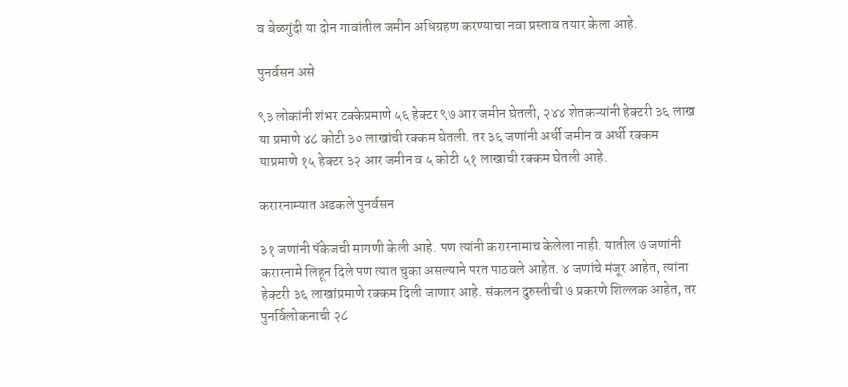व बेळगुंदी या दोन गावांतील जमीन अधिग्रहण करण्याचा नवा प्रस्ताव तयार केला आहे.

पुनर्वसन असे

९३ लोकांनी शंभर टक्केप्रमाणे ५६ हेक्टर ९७ आर जमीन घेतली, २४४ शेतकऱ्यांनी हेक्टरी ३६ लाख या प्रमाणे ४८ कोटी ३० लाखांची रक्कम घेतली. तर ३६ जणांनी अर्धी जमीन व अर्धी रक्कम याप्रमाणे १५ हेक्टर ३२ आर जमीन व ५ कोटी ५१ लाखाची रक्कम घेतली आहे.

करारनाम्यात अडकले पुनर्वसन

३१ जणांनी पॅकेजची मागणी केली आहे. पण त्यांनी करारनामाच केलेला नाही. यातील ७ जणांनी करारनामे लिहून दिले पण त्यात चुका असल्याने परत पाठवले आहेत. ४ जणांचे मंजूर आहेत, त्यांना हेक्टरी ३६ लाखांप्रमाणे रक्कम दिली जाणार आहे. संकलन दुरुस्तीची ७ प्रकरणे शिल्लक आहेत, तर पुनर्विलोकनाची २८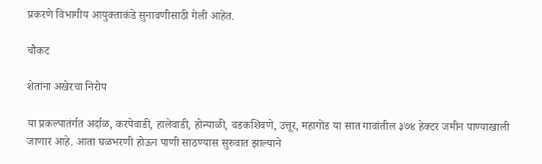प्रकरणे विभागीय आयुक्ताकंडे सुनावणीसाठी गेली आहेत.

चौकट

शेतांना अखेरचा निरोप

या प्रकल्पातंर्गत अर्दाळ, करपेवाडी, हालेवाडी, होन्याळी, वडकशिवणे, उत्तूर, महागोंड या सात गावांतील ३७४ हेक्टर जमीन पाण्याखाली जाणार आहे. आता घळभरणी होऊन पाणी साठण्यास सुरुवात झाल्याने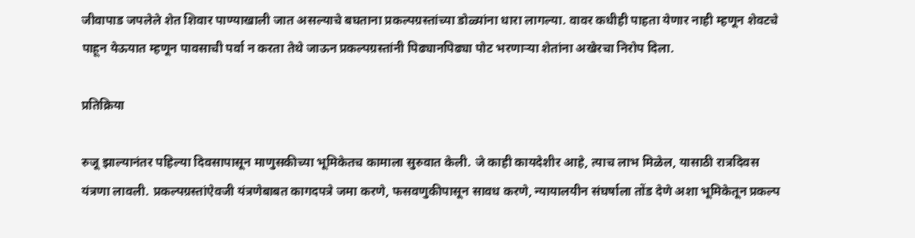जीवापाड जपलेले शेत शिवार पाण्याखाली जात असल्याचे बघताना प्रकल्पग्रस्तांच्या डोळ्यांना धारा लागल्या. वावर कधीही पाहता येणार नाही म्हणून शेवटचे पाहून येऊयात म्हणून पावसाची पर्वा न करता तेथे जाऊन प्रकल्पग्रस्तांनी पिढ्यानपिढ्या पोट भरणाऱ्या शेतांना अखेरचा निरोप दिला.

प्रतिक्रिया

रुजू झाल्यानंतर पहिल्या दिवसापासून माणुसकीच्या भूमिकेतच कामाला सुरुवात केली. जे काही कायदेशीर आहे, त्याच लाभ मिळेल, यासाठी रात्रदिवस यंत्रणा लावली. प्रकल्पग्रस्तांऐवजी यंत्रणेबाबत कागदपत्रे जमा करणे, फसवणुकीपासून सावध करणे, न्यायालयीन संघर्षाला तोंड देणे अशा भूमिकेतून प्रकल्प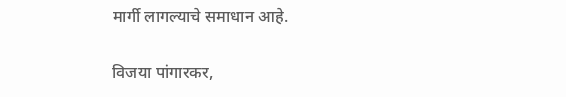मार्गी लागल्याचे समाधान आहे.

विजया पांगारकर,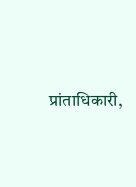प्रांताधिकारी,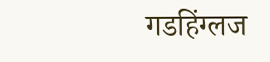गडहिंग्लज